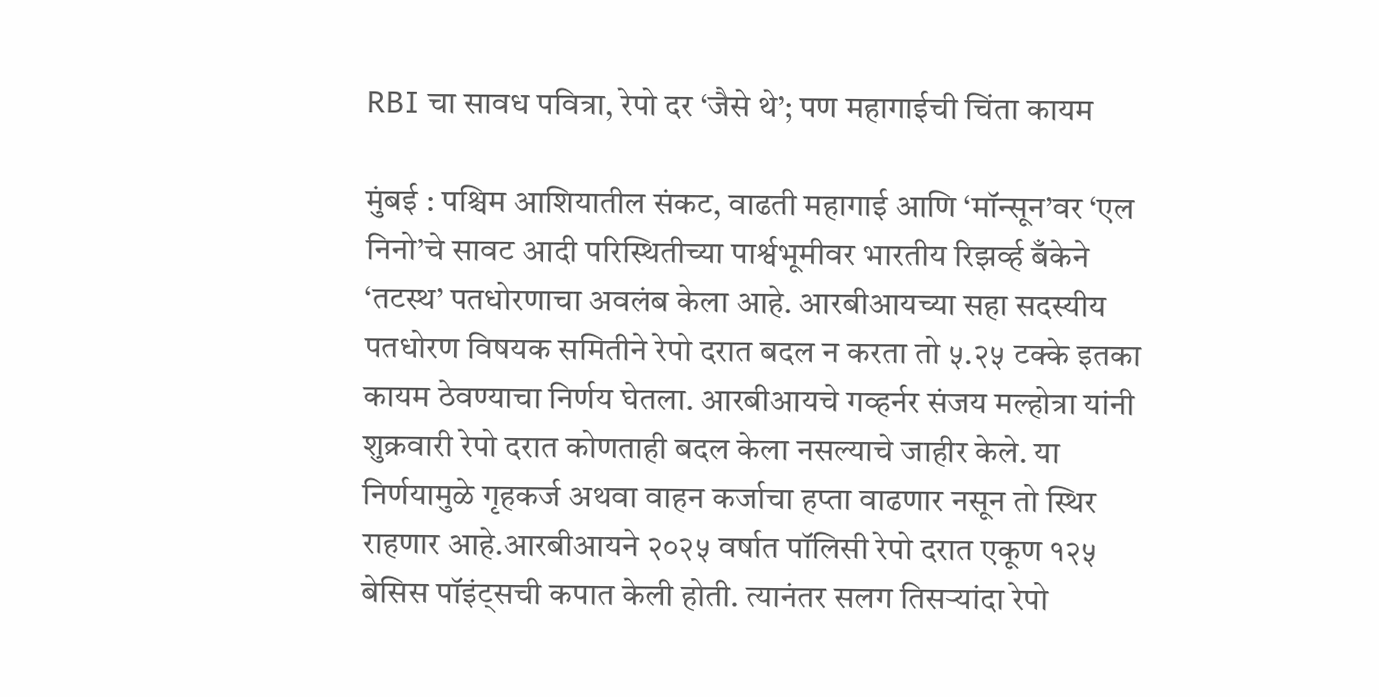RBI चा सावध पवित्रा, रेपो दर ‘जैसे थे’; पण महागाईची चिंता कायम

मुंबई : पश्चिम आशियातील संकट, वाढती महागाई आणि ‘मॉन्सून’वर ‘एल निनो’चे सावट आदी परिस्थितीच्या पार्श्वभूमीवर भारतीय रिझर्व्ह बँकेने ‘तटस्थ’ पतधोरणाचा अवलंब केला आहे. आरबीआयच्या सहा सदस्यीय पतधोरण विषयक समितीने रेपो दरात बदल न करता तो ५.२५ टक्के इतका कायम ठेवण्याचा निर्णय घेतला. आरबीआयचे गव्हर्नर संजय मल्होत्रा यांनी शुक्रवारी रेपो दरात कोणताही बदल केला नसल्याचे जाहीर केले. या निर्णयामुळे गृहकर्ज अथवा वाहन कर्जाचा हप्ता वाढणार नसून तो स्थिर राहणार आहे.आरबीआयने २०२५ वर्षात पॉलिसी रेपो दरात एकूण १२५ बेसिस पॉइंट्सची कपात केली होती. त्यानंतर सलग तिसऱ्यांदा रेपो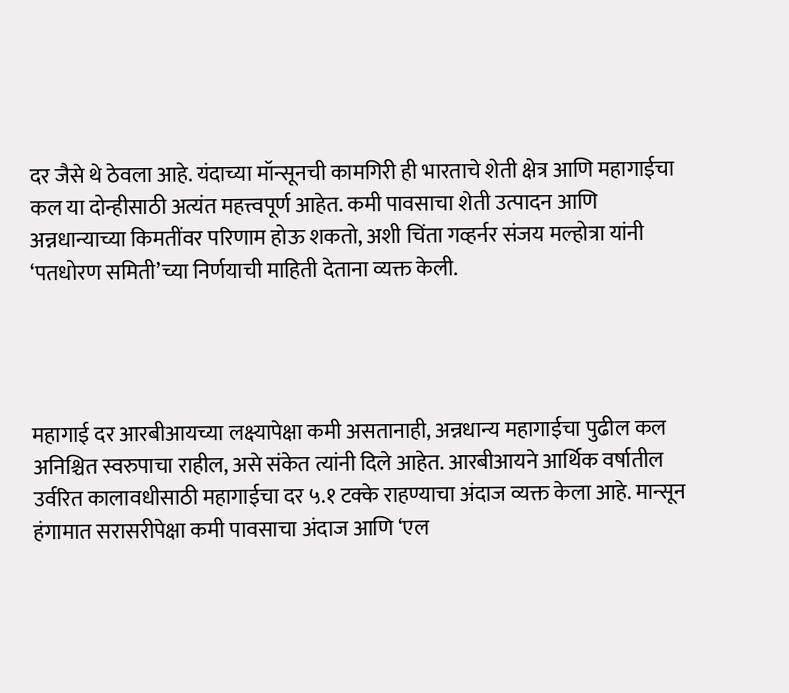दर जैसे थे ठेवला आहे. यंदाच्या मॉन्सूनची कामगिरी ही भारताचे शेती क्षेत्र आणि महागाईचा कल या दोन्हीसाठी अत्यंत महत्त्वपूर्ण आहेत. कमी पावसाचा शेती उत्पादन आणि अन्नधान्याच्या किमतींवर परिणाम होऊ शकतो, अशी चिंता गव्हर्नर संजय मल्होत्रा यांनी ‘पतधोरण समिती’च्या निर्णयाची माहिती देताना व्यक्त केली.




महागाई दर आरबीआयच्या लक्ष्यापेक्षा कमी असतानाही, अन्नधान्य महागाईचा पुढील कल अनिश्चित स्वरुपाचा राहील, असे संकेत त्यांनी दिले आहेत. आरबीआयने आर्थिक वर्षातील उर्वरित कालावधीसाठी महागाईचा दर ५.१ टक्के राहण्याचा अंदाज व्यक्त केला आहे. मान्सून हंगामात सरासरीपेक्षा कमी पावसाचा अंदाज आणि ‘एल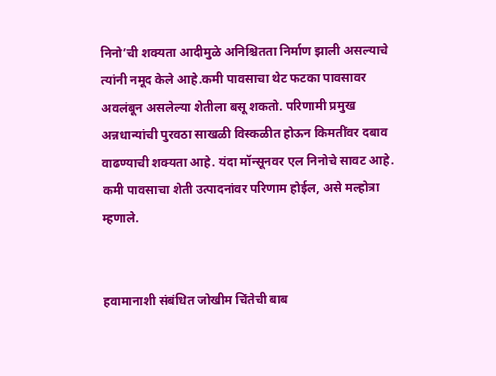निनो’ची शक्यता आदीमुळे अनिश्चितता निर्माण झाली असल्याचे त्यांनी नमूद केले आहे.कमी पावसाचा थेट फटका पावसावर अवलंबून असलेल्या शेतीला बसू शकतो. परिणामी प्रमुख अन्नधान्यांची पुरवठा साखळी विस्कळीत होऊन किमतींवर दबाव वाढण्याची शक्यता आहे. यंदा मॉन्सूनवर एल निनोचे सावट आहे. कमी पावसाचा शेती उत्पादनांवर परिणाम होईल, असे मल्होत्रा म्हणाले.


हवामानाशी संबंधित जोखीम चिंतेची बाब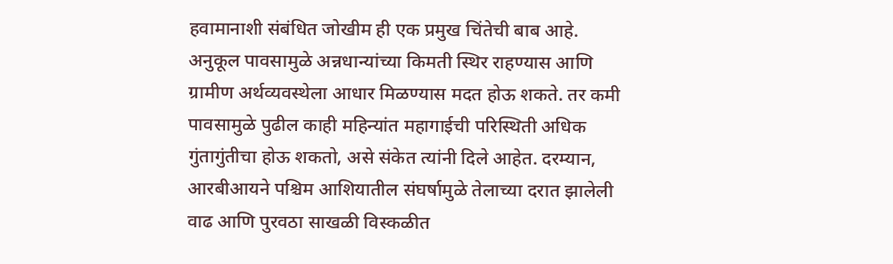हवामानाशी संबंधित जोखीम ही एक प्रमुख चिंतेची बाब आहे. अनुकूल पावसामुळे अन्नधान्यांच्या किमती स्थिर राहण्यास आणि ग्रामीण अर्थव्यवस्थेला आधार मिळण्यास मदत होऊ शकते. तर कमी पावसामुळे पुढील काही महिन्यांत महागाईची परिस्थिती अधिक गुंतागुंतीचा होऊ शकतो, असे संकेत त्यांनी दिले आहेत. दरम्यान, आरबीआयने पश्चिम आशियातील संघर्षामुळे तेलाच्या दरात झालेली वाढ आणि पुरवठा साखळी विस्कळीत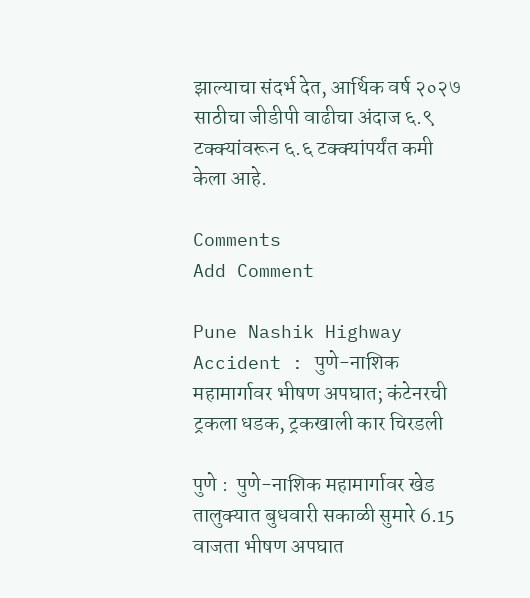झाल्याचा संदर्भ देत, आर्थिक वर्ष २०२७ साठीचा जीडीपी वाढीचा अंदाज ६.९ टक्क्यांवरून ६.६ टक्क्यांपर्यंत कमी केला आहे.

Comments
Add Comment

Pune Nashik Highway Accident : पुणे-नाशिक महामार्गावर भीषण अपघात; कंटेनरची ट्रकला धडक, ट्रकखाली कार चिरडली

पुणे :  पुणे-नाशिक महामार्गावर खेड तालुक्यात बुधवारी सकाळी सुमारे 6.15 वाजता भीषण अपघात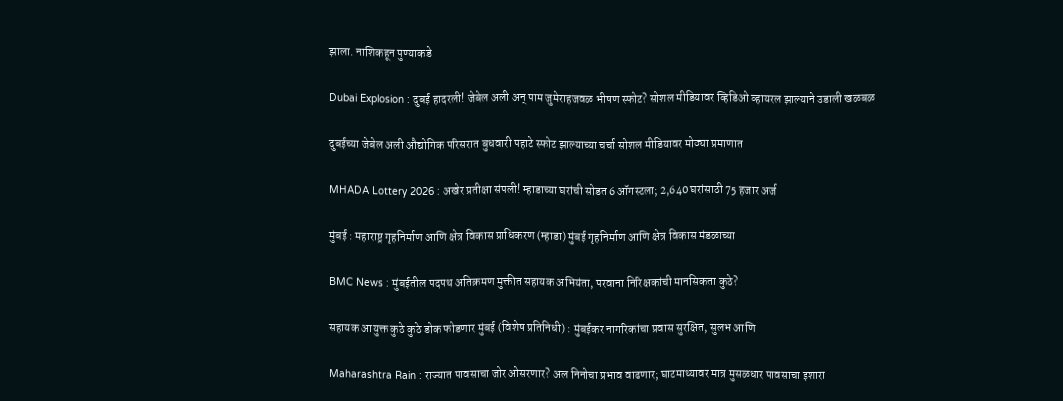झाला. नाशिकहून पुण्याकडे

Dubai Explosion : दुबई हादरली! जेबेल अली अन् पाम जुमेराहजवळ भीषण स्फोट? सोशल मीडियावर व्हिडिओ व्हायरल झाल्याने उडाली खळबळ

दुबईच्या जेबेल अली औद्योगिक परिसरात बुधवारी पहाटे स्फोट झाल्याच्या चर्चा सोशल मीडियावर मोठ्या प्रमाणात

MHADA Lottery 2026 : अखेर प्रतीक्षा संपली! म्हाडाच्या घरांची सोडत 6 ऑगस्टला; 2,640 घरांसाठी 75 हजार अर्ज

मुंबई : महाराष्ट्र गृहनिर्माण आणि क्षेत्र विकास प्राधिकरण (म्हाडा) मुंबई गृहनिर्माण आणि क्षेत्र विकास मंडळाच्या

BMC News : मुंबईतील पदपथ अतिक्रमण मुक्तीत सहायक अभियंता, परवाना निरिक्षकांची मानसिकता कुठे?

सहायक आयुक्त कुठे कुठे डोक फोडणार मुंबई (विशेष प्रतिनिधी) : मुंबईकर नागरिकांचा प्रवास सुरक्षित, सुलभ आणि

Maharashtra Rain : राज्यात पावसाचा जोर ओसरणार? अल निनोचा प्रभाव वाढणार; घाटमाथ्यावर मात्र मुसळधार पावसाचा इशारा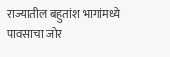राज्यातील बहुतांश भागांमध्ये पावसाचा जोर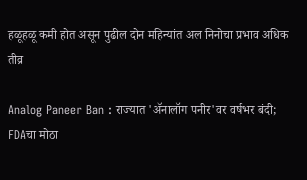हळूहळू कमी होत असून पुढील दोन महिन्यांत अल निनोचा प्रभाव अधिक तीव्र

Analog Paneer Ban : राज्यात 'ॲनालॉग पनीर'वर वर्षभर बंदी; FDAचा मोठा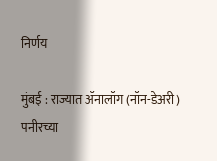निर्णय

मुंबई : राज्यात ॲनालॉग (नॉन-डेअरी) पनीरच्या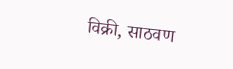विक्री, साठवण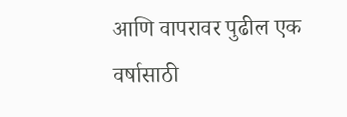आणि वापरावर पुढील एक वर्षासाठी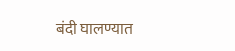बंदी घालण्यात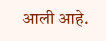आली आहे.